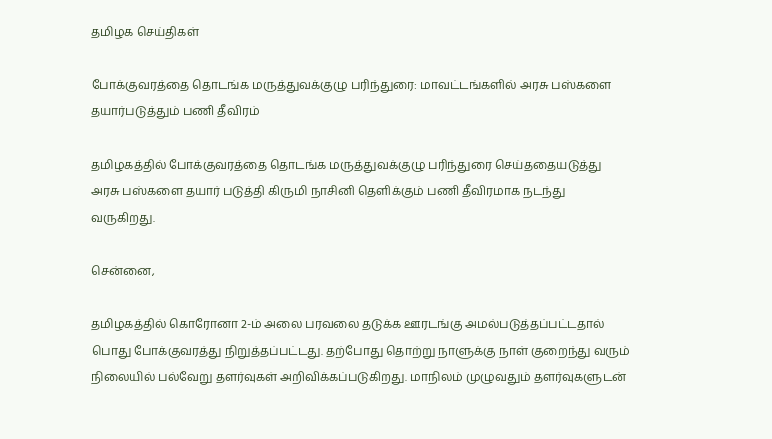தமிழக செய்திகள்

போக்குவரத்தை தொடங்க மருத்துவக்குழு பரிந்துரை: மாவட்டங்களில் அரசு பஸ்களை தயார்படுத்தும் பணி தீவிரம்

தமிழகத்தில் போக்குவரத்தை தொடங்க மருத்துவக்குழு பரிந்துரை செய்ததையடுத்து அரசு பஸ்களை தயார் படுத்தி கிருமி நாசினி தெளிக்கும் பணி தீவிரமாக நடந்து வருகிறது.

சென்னை,

தமிழகத்தில் கொரோனா 2-ம் அலை பரவலை தடுக்க ஊரடங்கு அமல்படுத்தப்பட்டதால் பொது போக்குவரத்து நிறுத்தப்பட்டது. தற்போது தொற்று நாளுக்கு நாள் குறைந்து வரும் நிலையில் பல்வேறு தளர்வுகள் அறிவிக்கப்படுகிறது. மாநிலம் முழுவதும் தளர்வுகளுடன்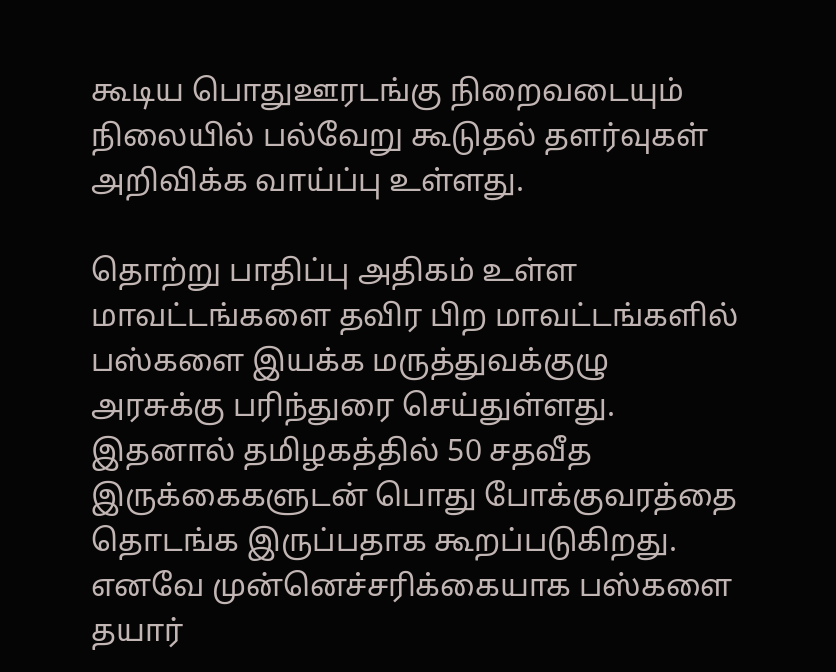கூடிய பொதுஊரடங்கு நிறைவடையும் நிலையில் பல்வேறு கூடுதல் தளர்வுகள் அறிவிக்க வாய்ப்பு உள்ளது.

தொற்று பாதிப்பு அதிகம் உள்ள மாவட்டங்களை தவிர பிற மாவட்டங்களில் பஸ்களை இயக்க மருத்துவக்குழு அரசுக்கு பரிந்துரை செய்துள்ளது. இதனால் தமிழகத்தில் 50 சதவீத இருக்கைகளுடன் பொது போக்குவரத்தை தொடங்க இருப்பதாக கூறப்படுகிறது. எனவே முன்னெச்சரிக்கையாக பஸ்களை தயார்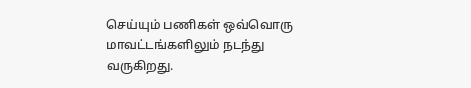செய்யும் பணிகள் ஒவ்வொரு மாவட்டங்களிலும் நடந்து வருகிறது.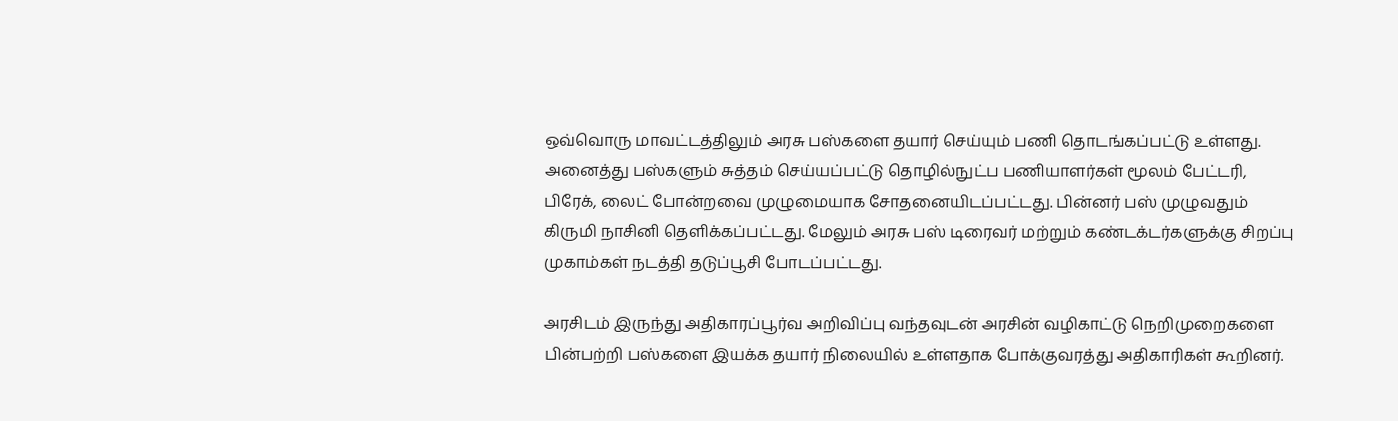ஒவ்வொரு மாவட்டத்திலும் அரசு பஸ்களை தயார் செய்யும் பணி தொடங்கப்பட்டு உள்ளது. அனைத்து பஸ்களும் சுத்தம் செய்யப்பட்டு தொழில்நுட்ப பணியாளர்கள் மூலம் பேட்டரி, பிரேக், லைட் போன்றவை முழுமையாக சோதனையிடப்பட்டது. பின்னர் பஸ் முழுவதும் கிருமி நாசினி தெளிக்கப்பட்டது. மேலும் அரசு பஸ் டிரைவர் மற்றும் கண்டக்டர்களுக்கு சிறப்பு முகாம்கள் நடத்தி தடுப்பூசி போடப்பட்டது.

அரசிடம் இருந்து அதிகாரப்பூர்வ அறிவிப்பு வந்தவுடன் அரசின் வழிகாட்டு நெறிமுறைகளை பின்பற்றி பஸ்களை இயக்க தயார் நிலையில் உள்ளதாக போக்குவரத்து அதிகாரிகள் கூறினர்.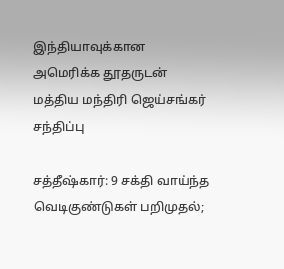இந்தியாவுக்கான அமெரிக்க தூதருடன் மத்திய மந்திரி ஜெய்சங்கர் சந்திப்பு

சத்தீஷ்கார்: 9 சக்தி வாய்ந்த வெடிகுண்டுகள் பறிமுதல்;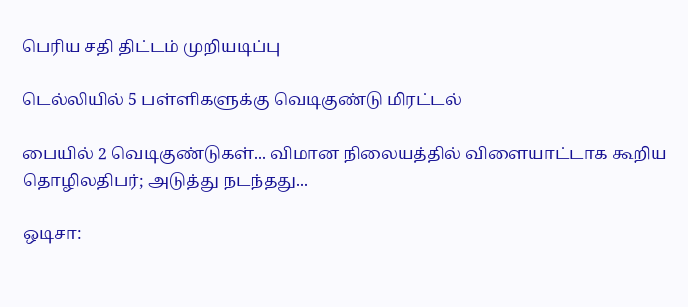பெரிய சதி திட்டம் முறியடிப்பு

டெல்லியில் 5 பள்ளிகளுக்கு வெடிகுண்டு மிரட்டல்

பையில் 2 வெடிகுண்டுகள்... விமான நிலையத்தில் விளையாட்டாக கூறிய தொழிலதிபர்; அடுத்து நடந்தது...

ஒடிசா: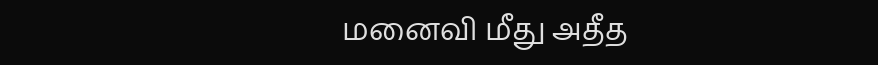மனைவி மீது அதீத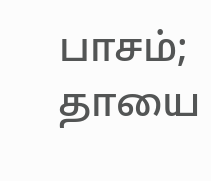பாசம்; தாயை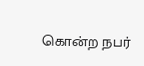கொன்ற நபர்